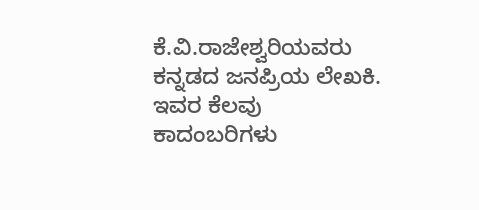ಕೆ.ವಿ.ರಾಜೇಶ್ವರಿಯವರು ಕನ್ನಡದ ಜನಪ್ರಿಯ ಲೇಖಕಿ. ಇವರ ಕೆಲವು ಕಾದಂಬರಿಗಳು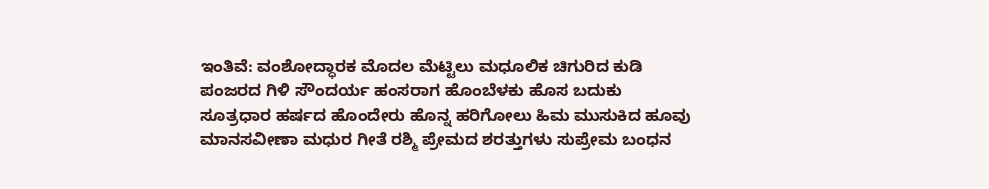ಇಂತಿವೆ: ವಂಶೋದ್ಧಾರಕ ಮೊದಲ ಮೆಟ್ಟಿಲು ಮಧೂಲಿಕ ಚಿಗುರಿದ ಕುಡಿ ಪಂಜರದ ಗಿಳಿ ಸೌಂದರ್ಯ ಹಂಸರಾಗ ಹೊಂಬೆಳಕು ಹೊಸ ಬದುಕು ಸೂತ್ರಧಾರ ಹರ್ಷದ ಹೊಂದೇರು ಹೊನ್ನ ಹರಿಗೋಲು ಹಿಮ ಮುಸುಕಿದ ಹೂವು ಮಾನಸವೀಣಾ ಮಧುರ ಗೀತೆ ರಶ್ಮಿ ಪ್ರೇಮದ ಶರತ್ತುಗಳು ಸುಪ್ರೇಮ ಬಂಧನ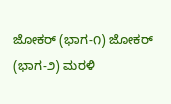ಜೋಕರ್ (ಭಾಗ-೧) ಜೋಕರ್ (ಭಾಗ-೨) ಮರಳಿ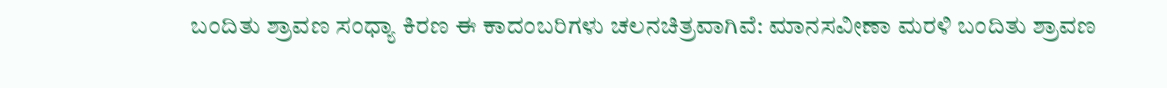ಬಂದಿತು ಶ್ರಾವಣ ಸಂಧ್ಯಾ ಕಿರಣ ಈ ಕಾದಂಬರಿಗಳು ಚಲನಚಿತ್ರವಾಗಿವೆ: ಮಾನಸವೀಣಾ ಮರಳಿ ಬಂದಿತು ಶ್ರಾವಣ